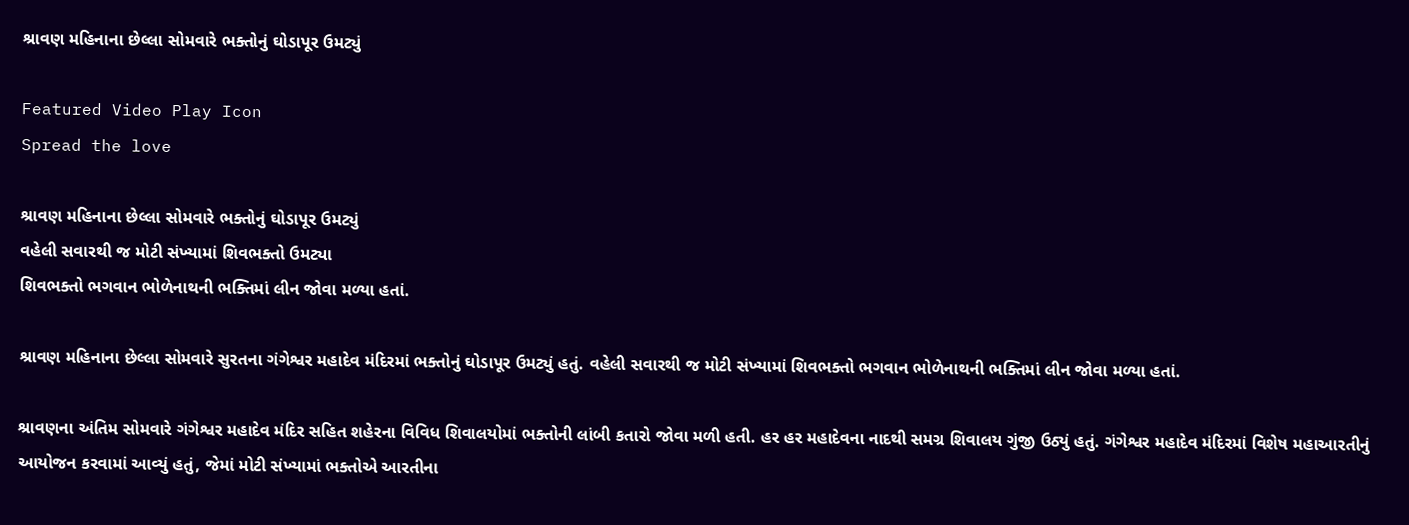શ્રાવણ મહિનાના છેલ્લા સોમવારે ભક્તોનું ઘોડાપૂર ઉમટ્યું

Featured Video Play Icon
Spread the love

શ્રાવણ મહિનાના છેલ્લા સોમવારે ભક્તોનું ઘોડાપૂર ઉમટ્યું
વહેલી સવારથી જ મોટી સંખ્યામાં શિવભક્તો ઉમટ્યા
શિવભક્તો ભગવાન ભોળેનાથની ભક્તિમાં લીન જોવા મળ્યા હતાં.

શ્રાવણ મહિનાના છેલ્લા સોમવારે સુરતના ગંગેશ્વર મહાદેવ મંદિરમાં ભક્તોનું ઘોડાપૂર ઉમટ્યું હતું. વહેલી સવારથી જ મોટી સંખ્યામાં શિવભક્તો ભગવાન ભોળેનાથની ભક્તિમાં લીન જોવા મળ્યા હતાં.

શ્રાવણના અંતિમ સોમવારે ગંગેશ્વર મહાદેવ મંદિર સહિત શહેરના વિવિધ શિવાલયોમાં ભક્તોની લાંબી કતારો જોવા મળી હતી. હર હર મહાદેવના નાદથી સમગ્ર શિવાલય ગુંજી ઉઠ્યું હતું. ગંગેશ્વર મહાદેવ મંદિરમાં વિશેષ મહાઆરતીનું આયોજન કરવામાં આવ્યું હતું, જેમાં મોટી સંખ્યામાં ભક્તોએ આરતીના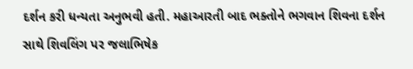દર્શન કરી ધન્યતા અનુભવી હતી. મહાઆરતી બાદ ભક્તોને ભગવાન શિવના દર્શન સાથે શિવલિંગ પર જલાભિષેક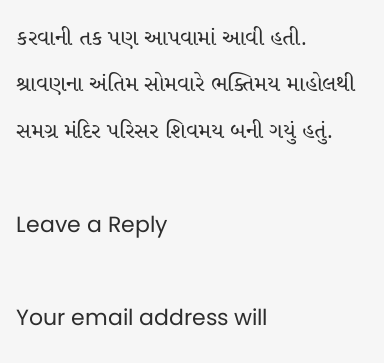કરવાની તક પણ આપવામાં આવી હતી. શ્રાવણના અંતિમ સોમવારે ભક્તિમય માહોલથી સમગ્ર મંદિર પરિસર શિવમય બની ગયું હતું.

Leave a Reply

Your email address will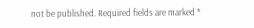not be published. Required fields are marked *